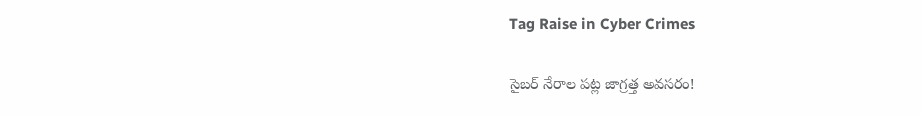Tag Raise in Cyber Crimes

సైబర్‌ నేరాల పట్ల జాగ్రత్త అవసరం!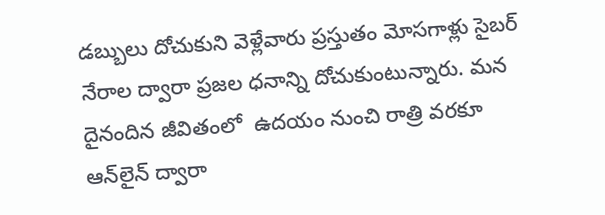డబ్బులు దోచుకుని వెళ్లేవారు ప్రస్తుతం మోసగాళ్లు సైబర్‌ నేరాల ద్వారా ప్రజల ధనాన్ని దోచుకుంటున్నారు. మన దైనందిన జీవితంలో  ఉదయం నుంచి రాత్రి వరకూ ఆన్‌లైన్‌ ద్వారా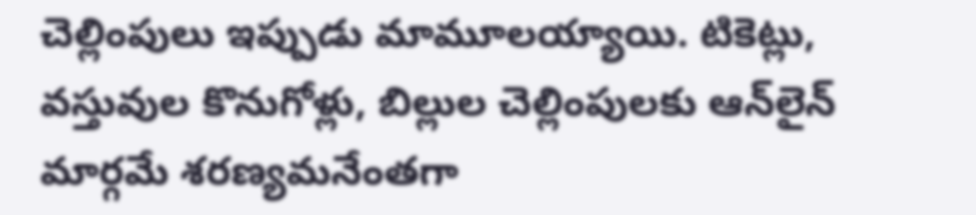చెల్లింపులు ఇప్పుడు మామూలయ్యాయి. టికెట్లు, వస్తువుల కొనుగోళ్లు, బిల్లుల చెల్లింపులకు ఆన్‌లైన్‌ మార్గమే శరణ్యమనేంతగా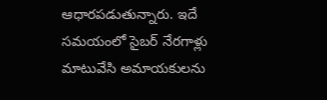ఆధారపడుతున్నారు. ఇదే సమయంలో సైబర్‌ నేరగాళ్లు మాటువేసి అమాయకులను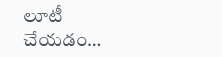లూటీ చేయడం…